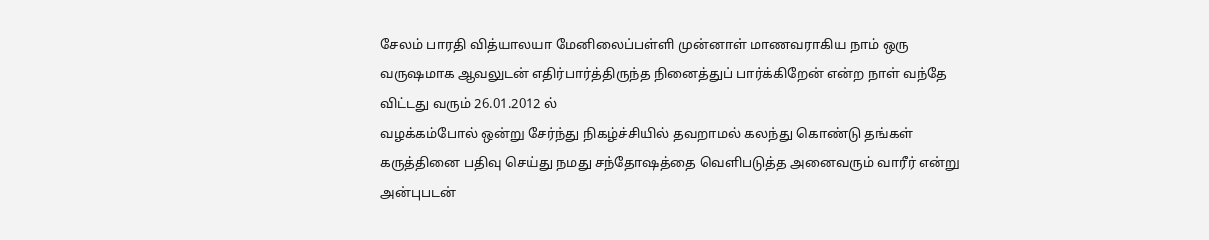சேலம் பாரதி வித்யாலயா மேனிலைப்பள்ளி முன்னாள் மாணவராகிய நாம் ஒரு வருஷமாக ஆவலுடன் எதிர்பார்த்திருந்த நினைத்துப் பார்க்கிறேன் என்ற நாள் வந்தே விட்டது வரும் 26.01.2012 ல்
வழக்கம்போல் ஒன்று சேர்ந்து நிகழ்ச்சியில் தவறாமல் கலந்து கொண்டு தங்கள் கருத்தினை பதிவு செய்து நமது சந்தோஷத்தை வெளிபடுத்த அனைவரும் வாரீர் என்று அன்புபடன்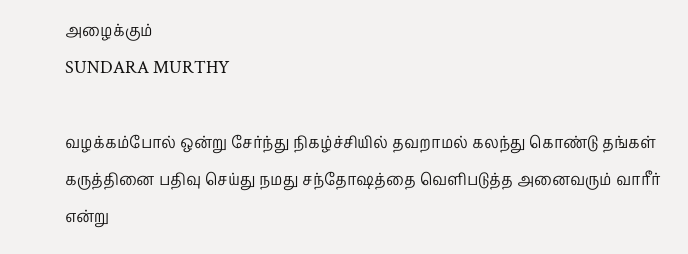அழைக்கும்
SUNDARA MURTHY

வழக்கம்போல் ஒன்று சேர்ந்து நிகழ்ச்சியில் தவறாமல் கலந்து கொண்டு தங்கள் கருத்தினை பதிவு செய்து நமது சந்தோஷத்தை வெளிபடுத்த அனைவரும் வாரீர் என்று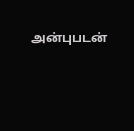அன்புபடன்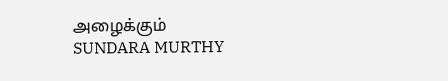அழைக்கும்
SUNDARA MURTHY